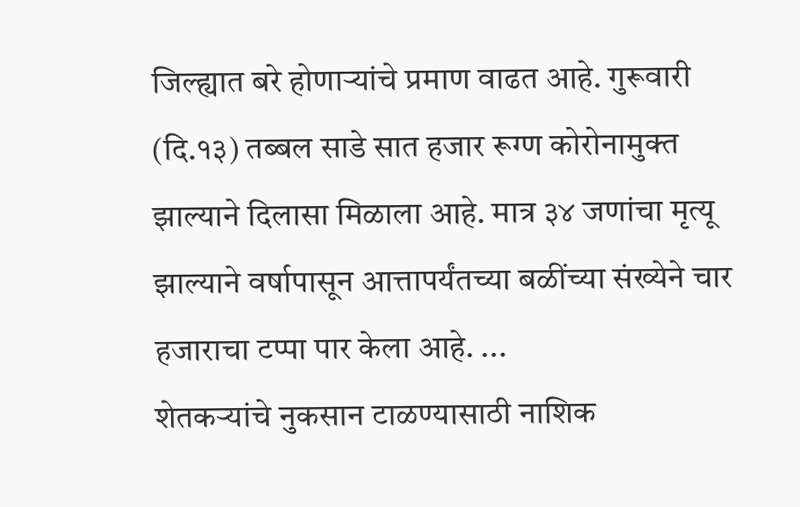जिल्ह्यात बरे होणाऱ्यांचे प्रमाण वाढत आहे. गुरूवारी (दि.१३) तब्बल साडे सात हजार रूग्ण कोरोनामुक्त झाल्याने दिलासा मिळाला आहे. मात्र ३४ जणांचा मृत्यू झाल्याने वर्षापासून आत्तापर्यंतच्या बळींच्या संख्येने चार हजाराचा टप्पा पार केला आहे. ...
शेतकऱ्यांचे नुकसान टाळण्यासाठी नाशिक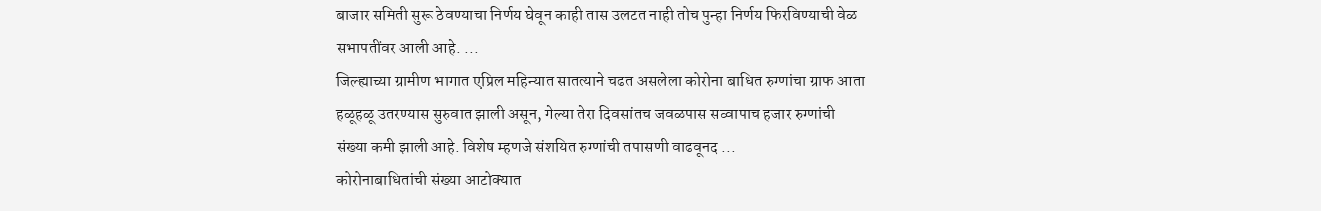बाजार समिती सुरू ठेवण्याचा निर्णय घेवून काही तास उलटत नाही तोच पुन्हा निर्णय फिरविण्याची वेळ सभापतींवर आली आहे. ...
जिल्ह्याच्या ग्रामीण भागात एप्रिल महिन्यात सातत्याने चढत असलेला कोरोना बाधित रुग्णांचा ग्राफ आता हळूहळू उतरण्यास सुरुवात झाली असून, गेल्या तेरा दिवसांतच जवळपास सव्वापाच हजार रुग्णांची संख्या कमी झाली आहे. विशेष म्हणजे संशयित रुग्णांची तपासणी वाढवूनद ...
कोरोनाबाधितांची संख्या आटोक्यात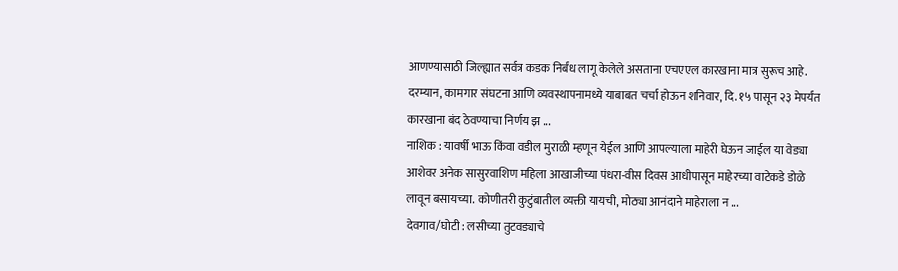आणण्यासाठी जिल्ह्यात सर्वत्र कडक निर्बंध लागू केलेले असताना एचएएल कारखाना मात्र सुरूच आहे. दरम्यान, कामगार संघटना आणि व्यवस्थापनामध्ये याबाबत चर्चा होऊन शनिवार, दि. १५ पासून २३ मेपर्यंत कारखाना बंद ठेवण्याचा निर्णय झ ...
नाशिक : यावर्षी भाऊ किंवा वडील मुराळी म्हणून येईल आणि आपल्याला माहेरी घेऊन जाईल या वेड्या आशेवर अनेक सासुरवाशिण महिला आखाजीच्या पंधरा-वीस दिवस आधीपासून माहेरच्या वाटेकडे डोळे लावून बसायच्या. कोणीतरी कुटुंबातील व्यक्ती यायची, मोठ्या आनंदाने माहेराला न ...
देवगाव/घोटी : लसीच्या तुटवड्याचे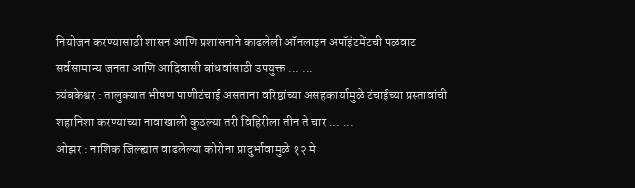नियोजन करण्यासाठी शासन आणि प्रशासनाने काढलेली ऑनलाइन अपॉइंटमेंटची पळवाट सर्वसामान्य जनता आणि आदिवासी बांधवांसाठी उपयुक्त ... ...
त्र्यंबकेश्वर : तालुक्यात भीषण पाणीटंचाई असताना वरिष्ठांच्या असहकार्यामुळे टंचाईच्या प्रस्तावांची शहानिशा करण्याच्या नावाखाली कुठल्या तरी विहिरीला तीन ते चार ... ...
ओझर : नाशिक जिल्ह्यात वाढलेल्या कोरोना प्रादुर्भावामुळे १२ मे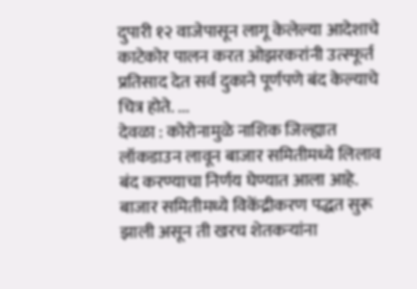दुपारी १२ वाजेपासून लागू केलेल्या आदेशाचे काटेकोर पालन करत ओझरकरांनी उत्स्फूर्त प्रतिसाद देत सर्व दुकाने पूर्णपणे बंद केल्याचे चित्र होते. ...
देवळा : कोरोनामुळे नाशिक जिल्ह्यात लॉकडाउन लावून बाजार समितीमध्ये लिलाव बंद करण्याचा निर्णय घेण्यात आला आहे. बाजार समितीमध्ये विकेंद्रीकरण पद्धत सुरू झाली असून ती खरच शेतकऱ्यांना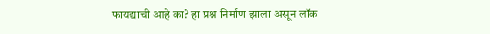फायद्याची आहे का? हा प्रश्न निर्माण झाला असून लॉक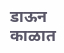डाऊन काळात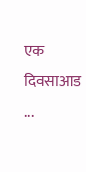एक दिवसाआड ...